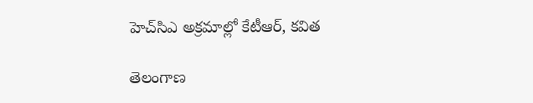హెచ్‌సిఎ అక్రమాల్లో కేటీఆర్‌, కవిత

తెలంగాణ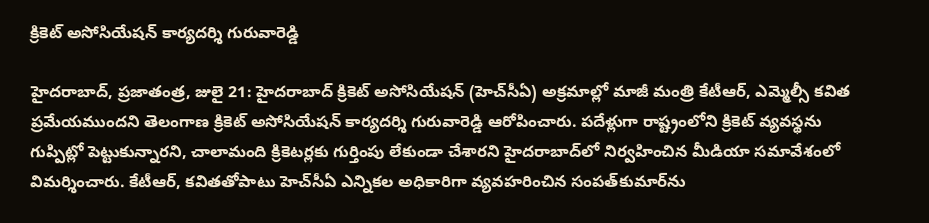క్రికెట్‌ అసోసియేషన్‌ ‌కార్యదర్శి గురువారెడ్డి

హైదరాబాద్‌, ప్రజాతంత్ర, జులై 21: హైదరాబాద్‌ క్రికెట్‌ అసోసియేషన్‌ (హెచ్‌సీఏ) అక్రమాల్లో మాజీ మంత్రి కేటీఆర్‌, ఎమ్మెల్సీ కవిత ప్రమేయముందని తెలంగాణ క్రికెట్‌ అసోసియేషన్‌ కార్యదర్శి గురువారెడ్డి ఆరోపించారు. పదేళ్లుగా రాష్ట్రంలోని క్రికెట్‌ వ్యవస్థను గుప్పిట్లో పెట్టుకున్నారని, చాలామంది క్రికెటర్లకు గుర్తింపు లేకుండా చేశారని హైదరాబాద్‌లో నిర్వహించిన మీడియా సమావేశంలో విమర్శించారు. కేటీఆర్‌, కవితతోపాటు హెచ్‌సీఏ ఎన్నికల అధికారిగా వ్యవహరించిన సంపత్‌కుమార్‌ను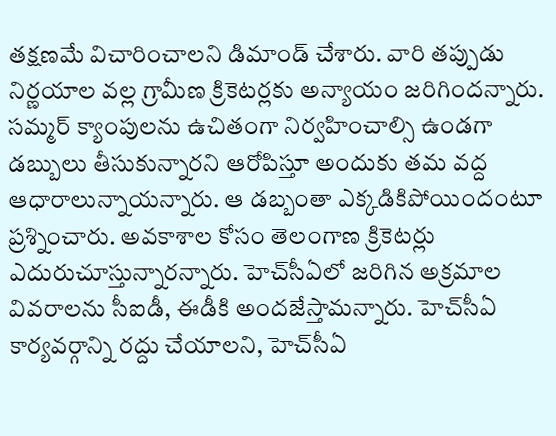తక్షణమే విచారించాలని డిమాండ్‌ చేశారు. వారి తప్పుడు నిర్ణయాల వల్ల గ్రామీణ క్రికెటర్లకు అన్యాయం జరిగిందన్నారు. సమ్మర్‌ క్యాంపులను ఉచితంగా నిర్వహించాల్సి ఉండగా డబ్బులు తీసుకున్నారని ఆరోపిస్తూ అందుకు తమ వద్ద ఆధారాలున్నాయన్నారు. ఆ డబ్బంతా ఎక్కడికిపోయిందంటూ ప్రశ్నించారు. అవకాశాల కోసం తెలంగాణ క్రికెటర్లు ఎదురుచూస్తున్నారన్నారు. హెచ్‌సీఏలో జరిగిన అక్రమాల వివరాలను సీఐడీ, ఈడీకి అందజేస్తామన్నారు. హెచ్‌సీఏ కార్యవర్గాన్ని రద్దు చేయాలని, హెచ్‌సీఏ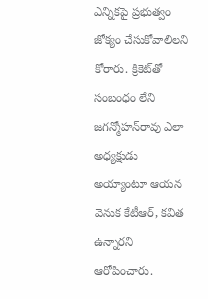ఎన్నికపై ప్రభుత్వం జోక్యం చేసుకోవాలిలని కోరారు. క్రికెట్‌తో సంబంధం లేని జగన్మోహన్‌రావు ఎలా అధ్యక్షుడు అయ్యాంటూ ఆయన వెనుక కేటీఆర్‌, కవిత ఉన్నారని ఆరోపించారు.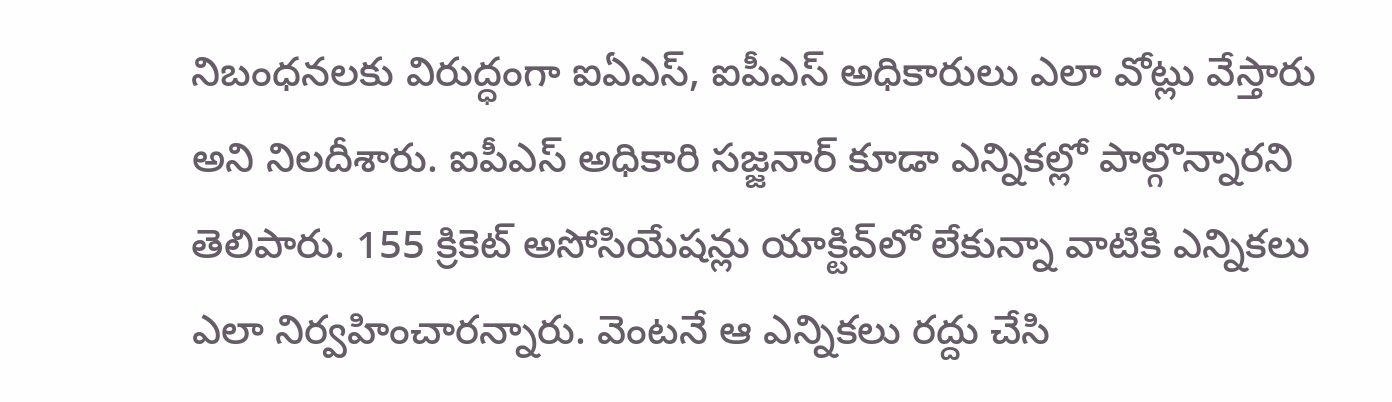నిబంధనలకు విరుద్ధంగా ఐఏఎస్‌, ఐపీఎస్‌ అధికారులు ఎలా వోట్లు వేస్తారు అని నిలదీశారు. ఐపీఎస్‌ అధికారి సజ్జనార్‌ కూడా ఎన్నికల్లో పాల్గొన్నారని తెలిపారు. 155 క్రికెట్‌ అసోసియేషన్లు యాక్టివ్‌లో లేకున్నా వాటికి ఎన్నికలు ఎలా నిర్వహించారన్నారు. వెంటనే ఆ ఎన్నికలు రద్దు చేసి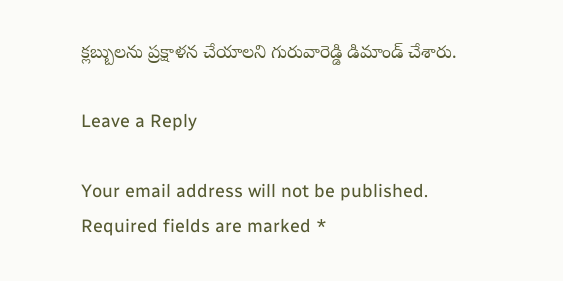క్లబ్బులను ప్రక్షాళన చేయాలని గురువారెడ్డి డిమాండ్‌ చేశారు.

Leave a Reply

Your email address will not be published. Required fields are marked *